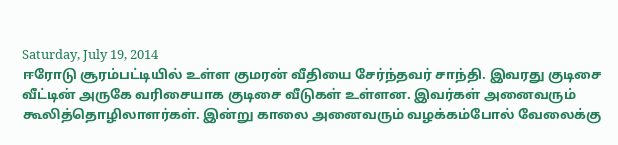Saturday, July 19, 2014
ஈரோடு சூரம்பட்டியில் உள்ள குமரன் வீதியை சேர்ந்தவர் சாந்தி. இவரது குடிசை வீட்டின் அருகே வரிசையாக குடிசை வீடுகள் உள்ளன. இவர்கள் அனைவரும் கூலித்தொழிலாளர்கள். இன்று காலை அனைவரும் வழக்கம்போல் வேலைக்கு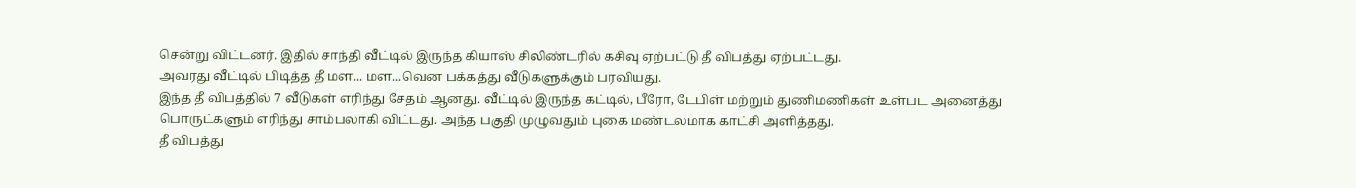சென்று விட்டனர். இதில் சாந்தி வீட்டில் இருந்த கியாஸ் சிலிண்டரில் கசிவு ஏற்பட்டு தீ விபத்து ஏற்பட்டது.
அவரது வீட்டில் பிடித்த தீ மள... மள...வென பக்கத்து வீடுகளுக்கும் பரவியது.
இந்த தீ விபத்தில் 7 வீடுகள் எரிந்து சேதம் ஆனது. வீட்டில் இருந்த கட்டில், பீரோ, டேபிள் மற்றும் துணிமணிகள் உள்பட அனைத்து பொருட்களும் எரிந்து சாம்பலாகி விட்டது. அந்த பகுதி முழுவதும் புகை மண்டலமாக காட்சி அளித்தது.
தீ விபத்து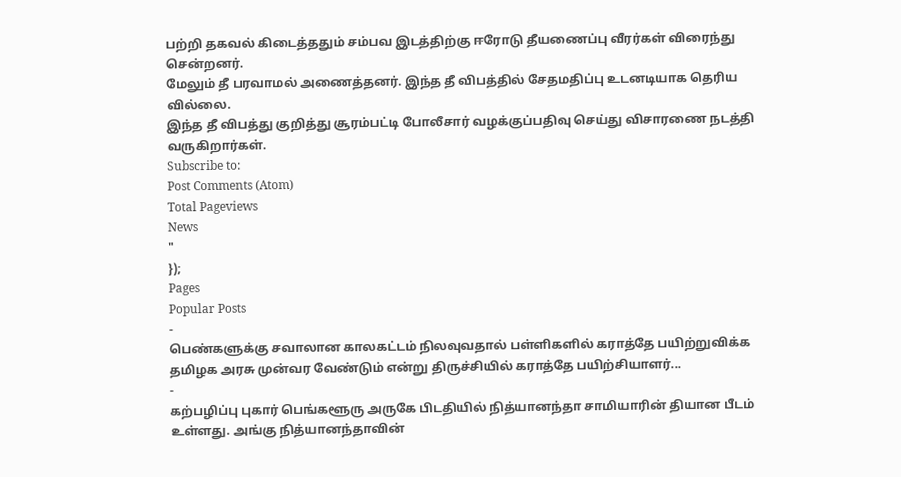பற்றி தகவல் கிடைத்ததும் சம்பவ இடத்திற்கு ஈரோடு தீயணைப்பு வீரர்கள் விரைந்து சென்றனர்.
மேலும் தீ பரவாமல் அணைத்தனர். இந்த தீ விபத்தில் சேதமதிப்பு உடனடியாக தெரிய வில்லை.
இந்த தீ விபத்து குறித்து சூரம்பட்டி போலீசார் வழக்குப்பதிவு செய்து விசாரணை நடத்தி வருகிறார்கள்.
Subscribe to:
Post Comments (Atom)
Total Pageviews
News
"
});
Pages
Popular Posts
-
பெண்களுக்கு சவாலான காலகட்டம் நிலவுவதால் பள்ளிகளில் கராத்தே பயிற்றுவிக்க தமிழக அரசு முன்வர வேண்டும் என்று திருச்சியில் கராத்தே பயிற்சியாளர்...
-
கற்பழிப்பு புகார் பெங்களூரு அருகே பிடதியில் நித்யானந்தா சாமியாரின் தியான பீடம் உள்ளது. அங்கு நித்யானந்தாவின்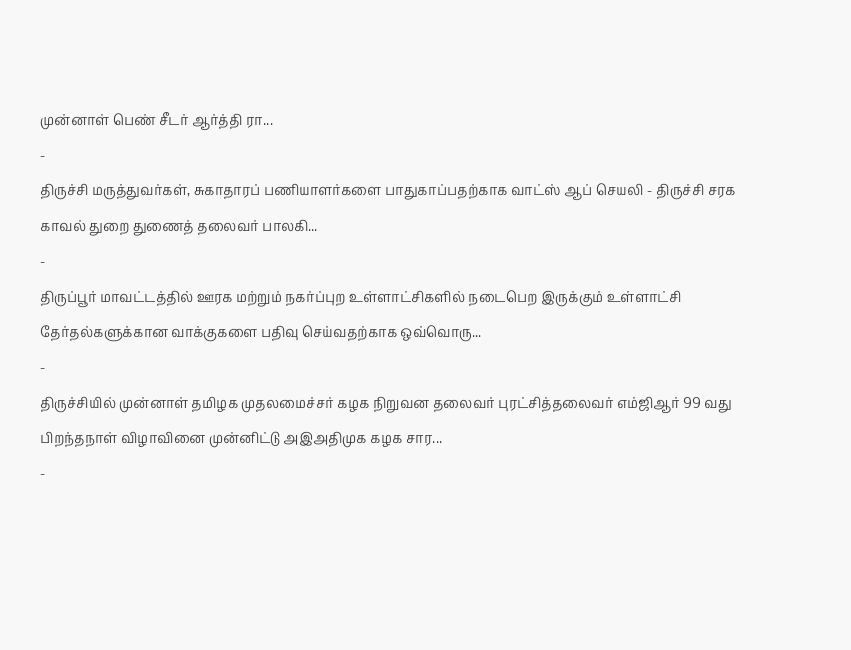முன்னாள் பெண் சீடர் ஆர்த்தி ரா...
-
திருச்சி மருத்துவர்கள், சுகாதாரப் பணியாளர்களை பாதுகாப்பதற்காக வாட்ஸ் ஆப் செயலி - திருச்சி சரக காவல் துறை துணைத் தலைவர் பாலகி...
-
திருப்பூர் மாவட்டத்தில் ஊரக மற்றும் நகர்ப்புற உள்ளாட்சிகளில் நடைபெற இருக்கும் உள்ளாட்சி தேர்தல்களுக்கான வாக்குகளை பதிவு செய்வதற்காக ஒவ்வொரு...
-
திருச்சியில் முன்னாள் தமிழக முதலமைச்சர் கழக நிறுவன தலைவர் புரட்சித்தலைவர் எம்ஜிஆர் 99 வது பிறந்தநாள் விழாவினை முன்னிட்டு அஇஅதிமுக கழக சார...
-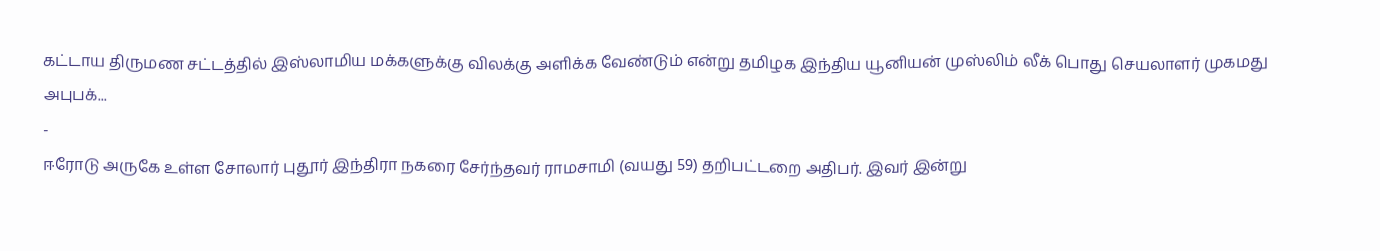கட்டாய திருமண சட்டத்தில் இஸ்லாமிய மக்களுக்கு விலக்கு அளிக்க வேண்டும் என்று தமிழக இந்திய யூனியன் முஸ்லிம் லீக் பொது செயலாளர் முகமது அபுபக்...
-
ஈரோடு அருகே உள்ள சோலார் புதூர் இந்திரா நகரை சேர்ந்தவர் ராமசாமி (வயது 59) தறிபட்டறை அதிபர். இவர் இன்று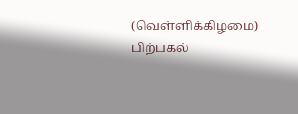(வெள்ளிக்கிழமை) பிற்பகல்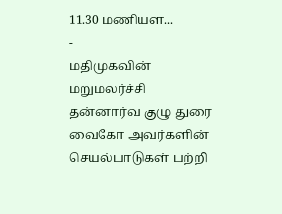11.30 மணியள...
-
மதிமுகவின் மறுமலர்ச்சி தன்னார்வ குழு துரை வைகோ அவர்களின் செயல்பாடுகள் பற்றி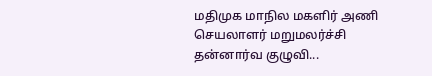மதிமுக மாநில மகளிர் அணி செயலாளர் மறுமலர்ச்சி தன்னார்வ குழுவி...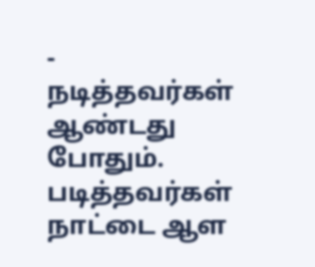-
நடித்தவர்கள் ஆண்டது போதும். படித்தவர்கள் நாட்டை ஆள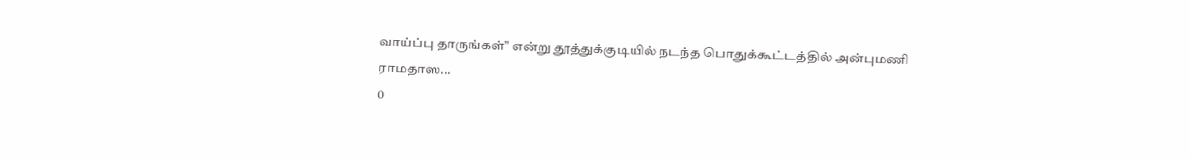வாய்ப்பு தாருங்கள்" என்று தூத்துக்குடியில் நடந்த பொதுக்கூட்டத்தில் அன்புமணி ராமதாஸ...
0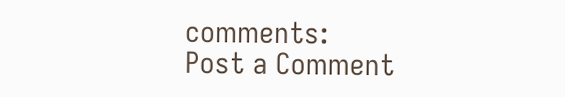comments:
Post a Comment